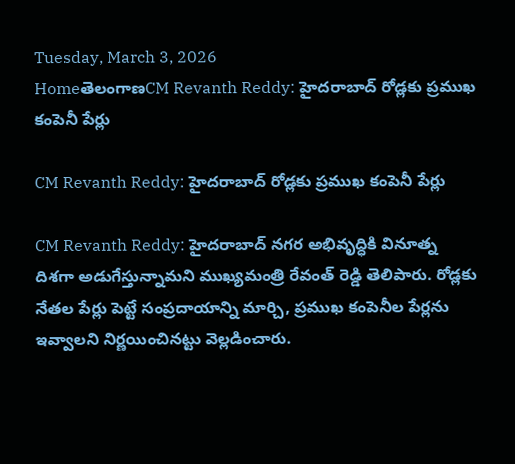Tuesday, March 3, 2026
HomeతెలంగాణCM Revanth Reddy: హైదరాబాద్ రోడ్లకు ప్రముఖ కంపెనీ పేర్లు

CM Revanth Reddy: హైదరాబాద్ రోడ్లకు ప్రముఖ కంపెనీ పేర్లు

CM Revanth Reddy: హైదరాబాద్ నగర అభివృద్ధికి వినూత్న దిశగా అడుగేస్తున్నామని ముఖ్యమంత్రి రేవంత్ రెడ్డి తెలిపారు. రోడ్లకు నేతల పేర్లు పెట్టే సంప్రదాయాన్ని మార్చి, ప్రముఖ కంపెనీల పేర్లను ఇవ్వాలని నిర్ణయించినట్టు వెల్లడించారు.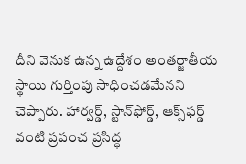దీని వెనుక ఉన్న ఉద్దేశం అంతర్జాతీయ స్థాయి గుర్తింపు సాధించడమేనని చెప్పారు. హార్వర్డ్, స్టాన్‌ఫోర్డ్, ఆక్స్‌ఫర్డ్ వంటి ప్రపంచ ప్రసిద్ధ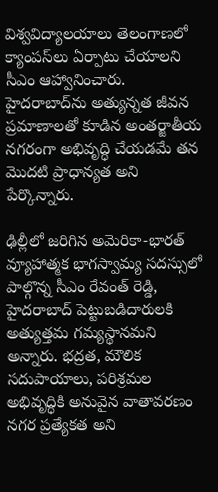విశ్వవిద్యాలయాలు తెలంగాణలో క్యాంపస్‌లు ఏర్పాటు చేయాలని సీఎం ఆహ్వానించారు. హైదరాబాద్‌ను అత్యున్నత జీవన ప్రమాణాలతో కూడిన అంతర్జాతీయ నగరంగా అభివృద్ధి చేయడమే తన మొదటి ప్రాధాన్యత అని పేర్కొన్నారు.

ఢిల్లీలో జరిగిన అమెరికా-భారత్ వ్యూహాత్మక భాగస్వామ్య సదస్సులో పాల్గొన్న సీఎం రేవంత్ రెడ్డి, హైదరాబాద్ పెట్టుబడిదారులకి అత్యుత్తమ గమ్యస్థానమని అన్నారు. భద్రత, మౌలిక సదుపాయాలు, పరిశ్రమల అభివృద్ధికి అనువైన వాతావరణం నగర ప్రత్యేకత అని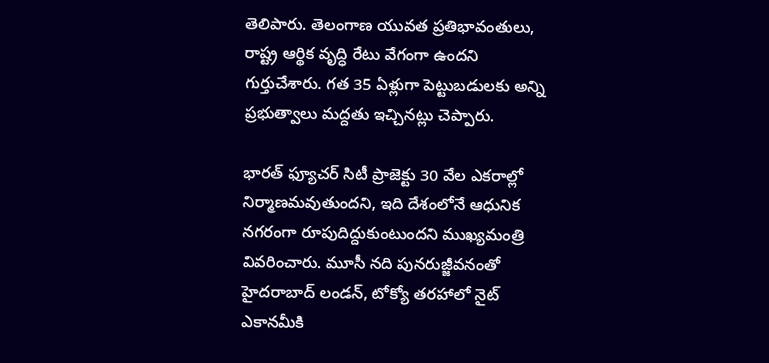తెలిపారు. తెలంగాణ యువత ప్రతిభావంతులు, రాష్ట్ర ఆర్థిక వృద్ధి రేటు వేగంగా ఉందని గుర్తుచేశారు. గత 35 ఏళ్లుగా పెట్టుబడులకు అన్ని ప్రభుత్వాలు మద్దతు ఇచ్చినట్లు చెప్పారు.

భారత్ ఫ్యూచర్ సిటీ ప్రాజెక్టు 30 వేల ఎకరాల్లో నిర్మాణమవుతుందని, ఇది దేశంలోనే ఆధునిక నగరంగా రూపుదిద్దుకుంటుందని ముఖ్యమంత్రి వివరించారు. మూసీ నది పునరుజ్జీవనంతో హైదరాబాద్ లండన్, టోక్యో తరహాలో నైట్ ఎకానమీకి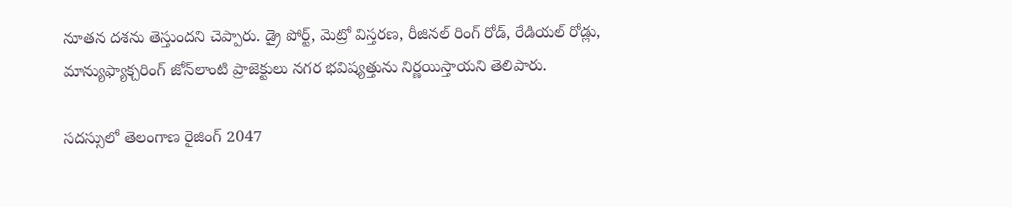నూతన దశను తెస్తుందని చెప్పారు. డ్రై పోర్ట్, మెట్రో విస్తరణ, రీజినల్ రింగ్ రోడ్, రేడియల్ రోడ్లు, మాన్యుఫ్యాక్చరింగ్ జోన్‌లాంటి ప్రాజెక్టులు నగర భవిష్యత్తును నిర్ణయిస్తాయని తెలిపారు.

సదస్సులో తెలంగాణ రైజింగ్ 2047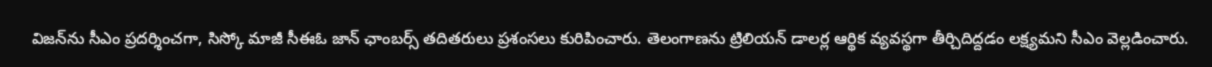విజన్‌ను సీఎం ప్రదర్శించగా, సిస్కో మాజీ సీఈఓ జాన్ ఛాంబర్స్ తదితరులు ప్రశంసలు కురిపించారు. తెలంగాణను ట్రిలియన్ డాలర్ల ఆర్థిక వ్యవస్థగా తీర్చిదిద్దడం లక్ష్యమని సీఎం వెల్లడించారు.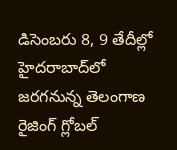డిసెంబరు 8, 9 తేదీల్లో హైదరాబాద్‌లో జరగనున్న తెలంగాణ రైజింగ్ గ్లోబల్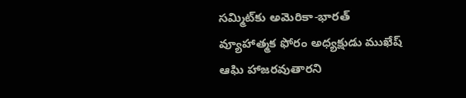సమ్మిట్‌కు అమెరికా-భారత్ వ్యూహాత్మక ఫోరం అధ్యక్షుడు ముఖేష్ ఆఘి హాజరవుతారని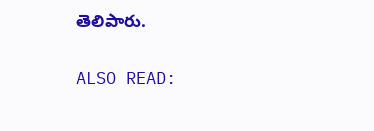తెలిపారు.

ALSO READ: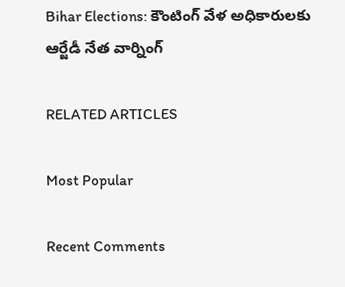Bihar Elections: కౌంటింగ్ వేళ అధికారులకు ఆర్జేడీ నేత వార్నింగ్

RELATED ARTICLES

Most Popular

Recent Comments